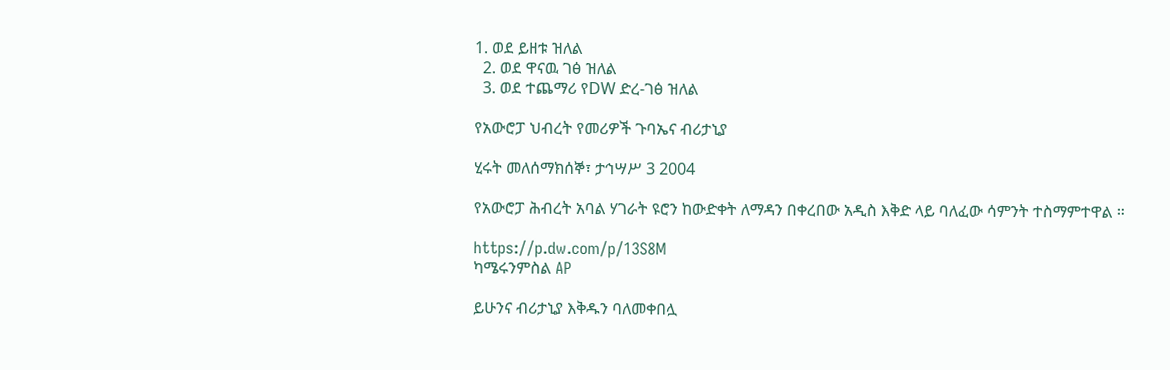1. ወደ ይዘቱ ዝለል
  2. ወደ ዋናዉ ገፅ ዝለል
  3. ወደ ተጨማሪ የDW ድረ-ገፅ ዝለል

የአውሮፓ ህብረት የመሪዎች ጉባኤና ብሪታኒያ

ሂሩት መለሰማክሰኞ፣ ታኅሣሥ 3 2004

የአውሮፓ ሕብረት አባል ሃገራት ዩሮን ከውድቀት ለማዳን በቀረበው አዲስ እቅድ ላይ ባለፈው ሳምንት ተስማምተዋል ።

https://p.dw.com/p/13S8M
ካሜሩንምስል AP

ይሁንና ብሪታኒያ እቅዱን ባለመቀበሏ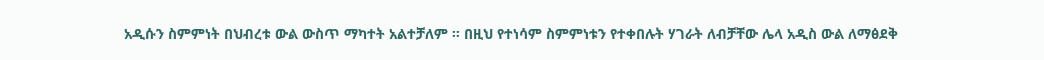አዲሱን ስምምነት በህብረቱ ውል ውስጥ ማካተት አልተቻለም ። በዚህ የተነሳም ስምምነቱን የተቀበሉት ሃገራት ለብቻቸው ሌላ አዲስ ውል ለማፅደቅ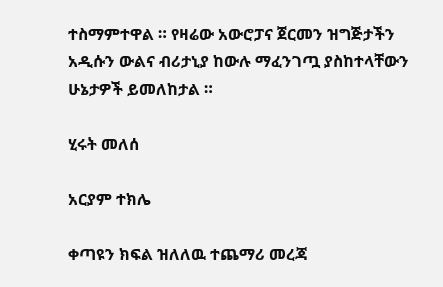ተስማምተዋል ። የዛሬው አውሮፓና ጀርመን ዝግጅታችን አዲሱን ውልና ብሪታኒያ ከውሉ ማፈንገጧ ያስከተላቸውን ሁኔታዎች ይመለከታል ።

ሂሩት መለሰ

አርያም ተክሌ

ቀጣዩን ክፍል ዝለለዉ ተጨማሪ መረጃ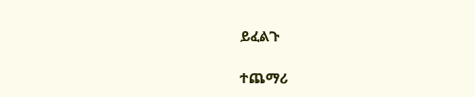ይፈልጉ

ተጨማሪ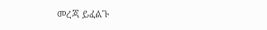መረጃ ይፈልጉ